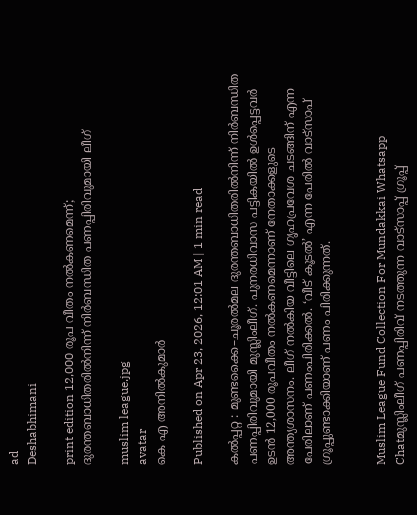ad
Deshabhimani

print edition 12,000 രൂപ വീതം നൽകണമെന്ന്‌; ദുരന്തബാധിതരിൽനിന്ന്‌ നിർബന്ധിത പണപ്പിരിവുമായി ലീഗ്‌

muslim league.jpg
avatar
കെ എ അനിൽകുമാർ

Published on Apr 23, 2026, 12:01 AM | 1 min read

കൽപ്പറ്റ : മുണ്ടക്കൈ–ചൂരൽമല ദുരന്തബാധിതരിൽനിന്ന്‌ നിർബന്ധിത പണപ്പിരിവുമായി മുസ്ലിംലീഗ്‌. പുനരധിവാസ പട്ടികയിൽ ഉൾപ്പെട്ടവർ ഉടൻ 12,000 രൂപവീതം നൽകണമെന്നാണ്‌ നേതാക്കളുടെ അന്ത്യശാസനം. ലീഗ്‌ നൽകിയ വീട്ടിലെ ഗൃഹപ്രവേശ ചടങ്ങിന്‌ എന്ന പേരിലാണ്‌ പണംപിരിക്കൽ. ‘വീട്‌ കൂടൽ’ എന്ന പേരിൽ വാട്‌സാപ്‌ ഗ്രൂപ്പുണ്ടാക്കിയാണ്‌ പണം പിരിക്കുന്നത്‌.


Muslim League Fund Collection For Mundakkai Whatsapp Chatമുസ്ലിംലീഗ് പണപ്പിരിവ് നടത്തുന്ന വാട്സാപ്പ് ഗ്രൂപ്പ്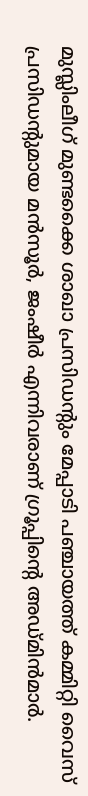മുസ്ലിംലീഗ്‌ മുണ്ടക്കൈ ശാഖാ പ്രസിഡന്റും മേപ്പാടി പഞ്ചായത്ത്‌ കമ്മിറ്റി വൈസ്‌ പ്രസിഡന്റുമായ മൻസൂർ, ജംഷീർ എന്നിവരാണ്‌ ഗ്രൂപ്പിന്റെ അഡ്‌മിൻമാർ.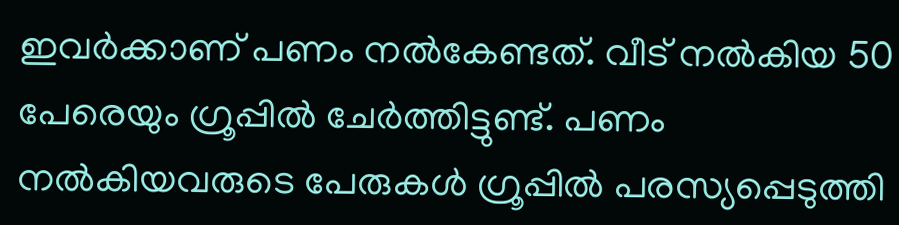ഇവർക്കാണ്‌ പണം നൽകേണ്ടത്‌. വീട്‌ നൽകിയ 50 പേരെയും ഗ്രൂപ്പിൽ ചേർത്തിട്ടുണ്ട്‌. പണം നൽകിയവരുടെ പേരുകൾ ഗ്രൂപ്പിൽ പരസ്യപ്പെടുത്തി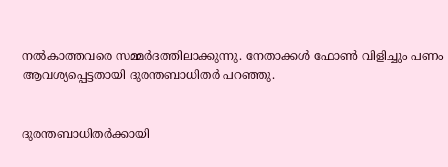നൽകാത്തവരെ സമ്മർദത്തിലാക്കുന്നു. നേതാക്കൾ ഫോൺ വിളിച്ചും പണം ആവശ്യപ്പെട്ടതായി ദുരന്തബാധിതർ പറഞ്ഞു.


ദുരന്തബാധിതർക്കായി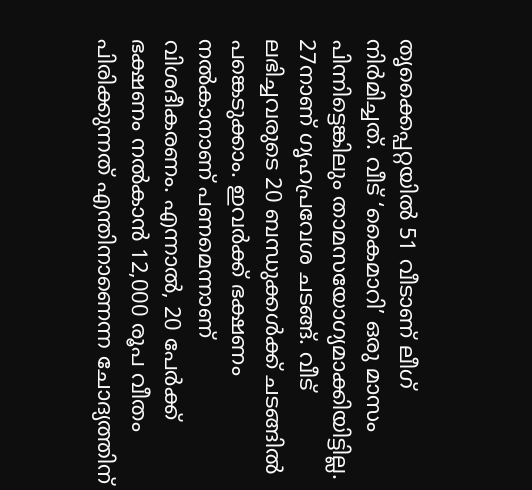തൃക്കൈപ്പറ്റയിൽ 51 വീടാണ്‌ ലീഗ്‌ നിർമിച്ചത്‌. വീട്‌ ‘കൈമാറി’ ഒരു മാസം പിന്നിട്ടെങ്കിലും താമസയോഗ്യമാക്കിയിട്ടില്ല. 27നാണ്‌ ഗൃഹപ്രവേശ ചടങ്ങ്‌. വീട്‌ ലഭിച്ചവരുടെ 20 ബന്ധുക്കൾക്ക്‌ ചടങ്ങിൽ പങ്കെടുക്കാം. ഇവർക്ക്‌ ഭക്ഷണം നൽകാനാണ്‌ പണമെന്നാണ്‌ വിശദീകരണം. എന്നാൽ, 20 പേർക്ക്‌ ഭക്ഷണം നൽകാൻ 12,000 രൂപ വീതം പിരിക്കുന്നത്‌ എന്തിനാണെന്ന ചോദ്യത്തിന്‌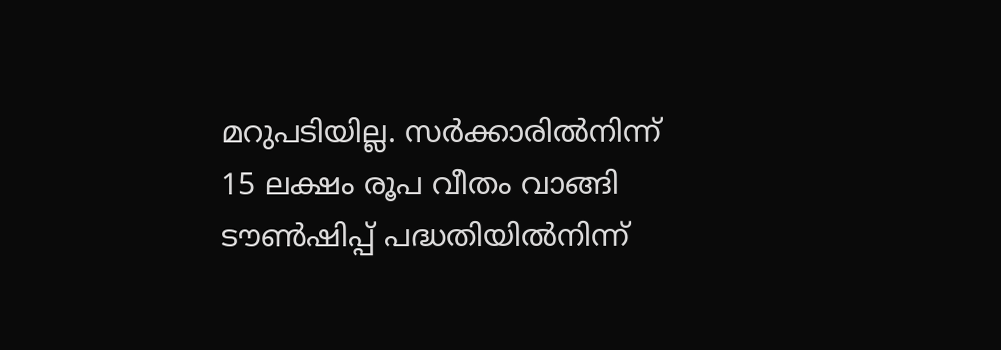മറുപടിയില്ല. സർക്കാരിൽനിന്ന്‌ 15 ലക്ഷം രൂപ വീതം വാങ്ങി ട‍ൗൺഷിപ്പ്‌ പദ്ധതിയിൽനിന്ന്‌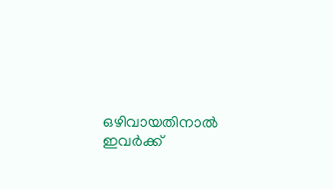ഒഴിവായതിനാൽ ഇവർക്ക്‌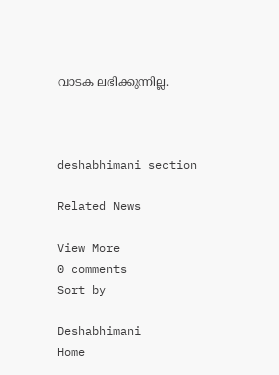വാടക ലഭിക്കുന്നില്ല.



deshabhimani section

Related News

View More
0 comments
Sort by

Deshabhimani
Home